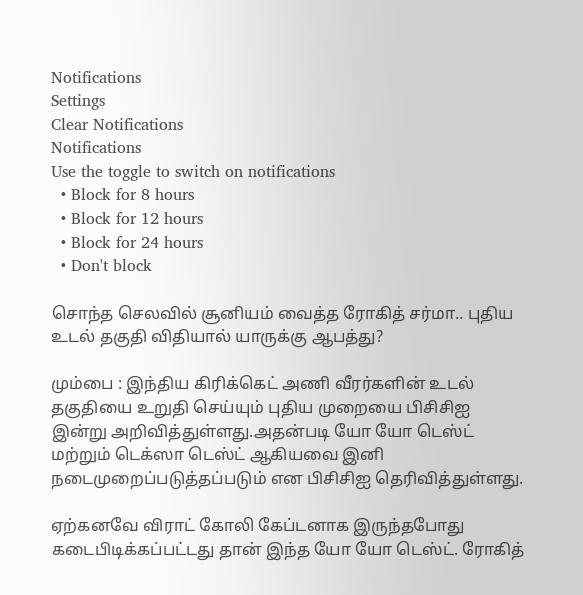Notifications
Settings
Clear Notifications
Notifications
Use the toggle to switch on notifications
  • Block for 8 hours
  • Block for 12 hours
  • Block for 24 hours
  • Don't block

சொந்த செலவில் சூனியம் வைத்த ரோகித் சர்மா.. புதிய உடல் தகுதி விதியால் யாருக்கு ஆபத்து?

மும்பை : இந்திய கிரிக்கெட் அணி வீரர்களின் உடல் தகுதியை உறுதி செய்யும் புதிய முறையை பிசிசிஐ இன்று அறிவித்துள்ளது.அதன்படி யோ யோ டெஸ்ட் மற்றும் டெக்ஸா டெஸ்ட் ஆகியவை இனி நடைமுறைப்படுத்தப்படும் என பிசிசிஐ தெரிவித்துள்ளது.

ஏற்கனவே விராட் கோலி கேப்டனாக இருந்தபோது கடைபிடிக்கப்பட்டது தான் இந்த யோ யோ டெஸ்ட். ரோகித்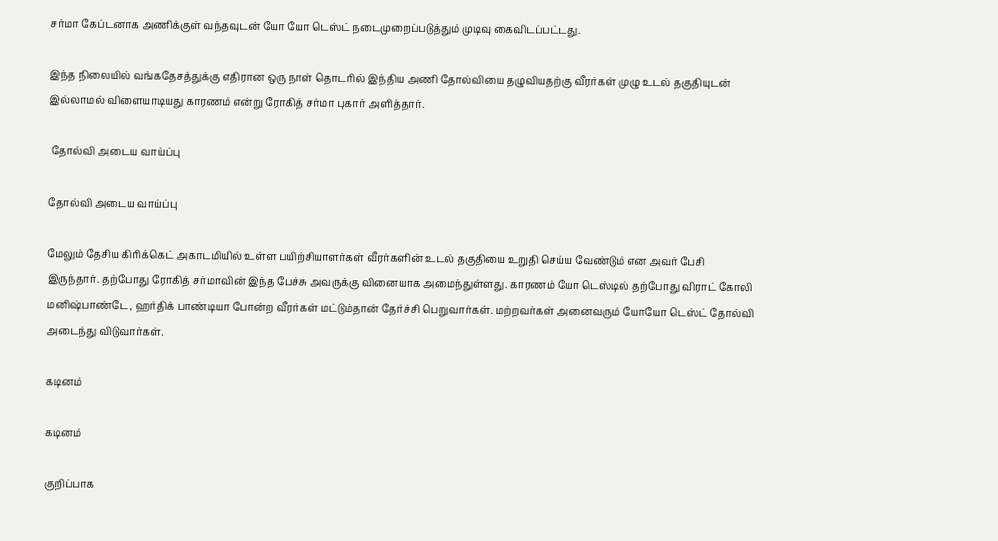சர்மா கேப்டனாக அணிக்குள் வந்தவுடன் யோ யோ டெஸ்ட் நடைமுறைப்படுத்தும் முடிவு கைவிடப்பட்டது.

இந்த நிலையில் வங்கதேசத்துக்கு எதிரான ஒரு நாள் தொடரில் இந்திய அணி தோல்வியை தழுவியதற்கு வீரர்கள் முழு உடல் தகுதியுடன் இல்லாமல் விளையாடியது காரணம் என்று ரோகித் சர்மா புகார் அளித்தார்.

 தோல்வி அடைய வாய்ப்பு

தோல்வி அடைய வாய்ப்பு

மேலும் தேசிய கிரிக்கெட் அகாடமியில் உள்ள பயிற்சியாளர்கள் வீரர்களின் உடல் தகுதியை உறுதி செய்ய வேண்டும் என அவர் பேசி இருந்தார். தற்போது ரோகித் சர்மாவின் இந்த பேச்சு அவருக்கு வினையாக அமைந்துள்ளது. காரணம் யோ டெஸ்டில் தற்போது விராட் கோலி மனிஷ்பாண்டே, ஹர்திக் பாண்டியா போன்ற வீரர்கள் மட்டும்தான் தேர்ச்சி பெறுவார்கள். மற்றவர்கள் அனைவரும் யோயோ டெஸ்ட் தோல்வி அடைந்து விடுவார்கள்.

கடினம்

கடினம்

குறிப்பாக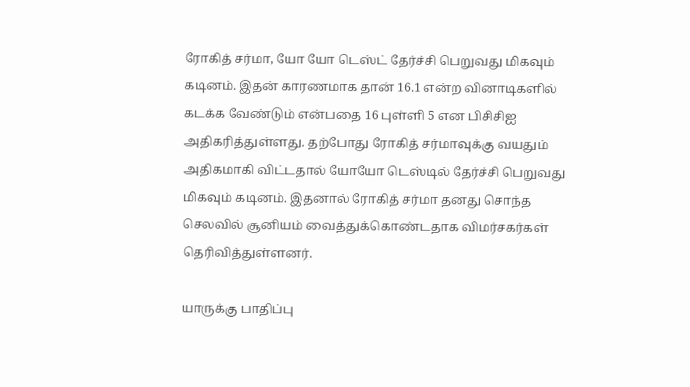ரோகித் சர்மா, யோ யோ டெஸ்ட் தேர்ச்சி பெறுவது மிகவும் கடினம். இதன் காரணமாக தான் 16.1 என்ற வினாடிகளில் கடக்க வேண்டும் என்பதை 16 புள்ளி 5 என பிசிசிஐ அதிகரித்துள்ளது. தற்போது ரோகித் சர்மாவுக்கு வயதும் அதிகமாகி விட்டதால் யோயோ டெஸ்டில் தேர்ச்சி பெறுவது மிகவும் கடினம். இதனால் ரோகித் சர்மா தனது சொந்த செலவில் சூனியம் வைத்துக்கொண்டதாக விமர்சகர்கள் தெரிவித்துள்ளனர்.

யாருக்கு பாதிப்பு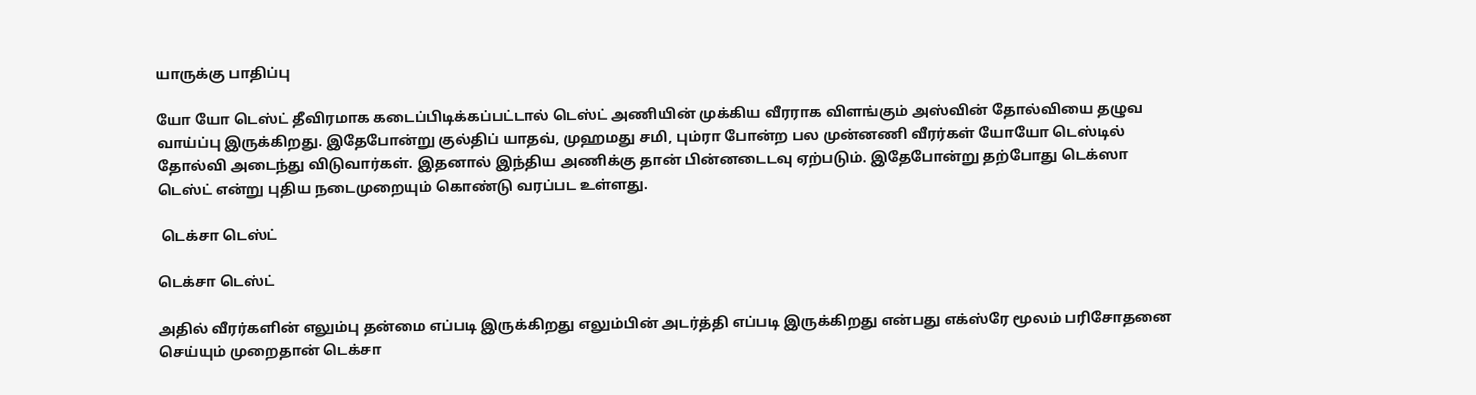யாருக்கு பாதிப்பு

யோ யோ டெஸ்ட் தீவிரமாக கடைப்பிடிக்கப்பட்டால் டெஸ்ட் அணியின் முக்கிய வீரராக விளங்கும் அஸ்வின் தோல்வியை தழுவ வாய்ப்பு இருக்கிறது. இதேபோன்று குல்திப் யாதவ், முஹமது சமி, பும்ரா போன்ற பல முன்னணி வீரர்கள் யோயோ டெஸ்டில் தோல்வி அடைந்து விடுவார்கள். இதனால் இந்திய அணிக்கு தான் பின்னடைடவு ஏற்படும். இதேபோன்று தற்போது டெக்ஸா டெஸ்ட் என்று புதிய நடைமுறையும் கொண்டு வரப்பட உள்ளது.

 டெக்சா டெஸ்ட்

டெக்சா டெஸ்ட்

அதில் வீரர்களின் எலும்பு தன்மை எப்படி இருக்கிறது எலும்பின் அடர்த்தி எப்படி இருக்கிறது என்பது எக்ஸ்ரே மூலம் பரிசோதனை செய்யும் முறைதான் டெக்சா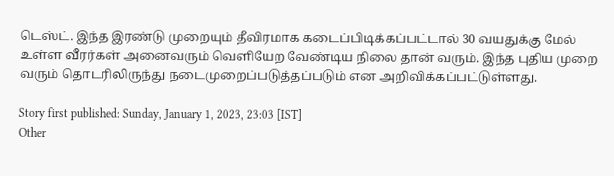டெஸ்ட். இந்த இரண்டு முறையும் தீவிரமாக கடைப்பிடிக்கப்பட்டால் 30 வயதுக்கு மேல் உள்ள வீரர்கள் அனைவரும் வெளியேற வேண்டிய நிலை தான் வரும். இந்த புதிய முறை வரும் தொடரிலிருந்து நடைமுறைப்படுத்தப்படும் என அறிவிக்கப்பட்டுள்ளது.

Story first published: Sunday, January 1, 2023, 23:03 [IST]
Other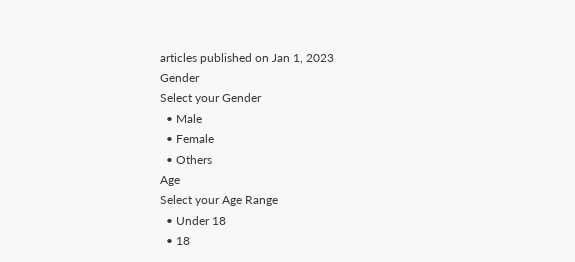articles published on Jan 1, 2023
Gender
Select your Gender
  • Male
  • Female
  • Others
Age
Select your Age Range
  • Under 18
  • 18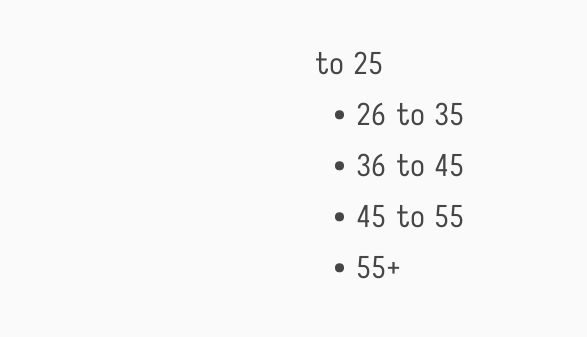to 25
  • 26 to 35
  • 36 to 45
  • 45 to 55
  • 55+